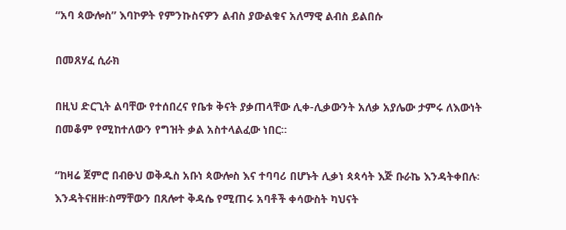“አባ ጳውሎስ” እባኮዎት የምንኩስናዎን ልብስ ያውልቁና አለማዊ ልብስ ይልበሱ

በመጸሃፈ ሲራክ

በዚህ ድርጊት ልባቸው የተሰበረና የቤቱ ቅናት ያቃጠላቸው ሊቀ-ሊቃውንት አለቃ አያሌው ታምሩ ለእውነት በመቆም የሚከተለውን የግዝት ቃል አስተላልፈው ነበር።

“ከዛሬ ጀምሮ በብፁህ ወቅዱስ አቡነ ጳውሎስ እና ተባባሪ በሆኑት ሊቃነ ጳጳሳት እጅ ቡራኬ እንዳትቀበሉ፡ እንዳትናዘዙ፡ስማቸውን በጸሎተ ቅዳሴ የሚጠሩ አባቶች ቀሳውስት ካህናት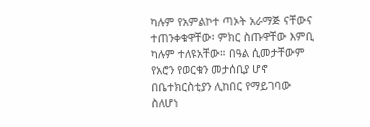ካሉም የአምልኮተ ጣኦት አራማጅ ናቸውና ተጠንቀቁዋቸው፡ ምክር ስጡዋቸው እምቢ ካሉም ተለዩአቸው። በዓል ሲመታቸውም የአሮን የወርቁን መታሰቢያ ሆኖ በቤተክርስቲያን ሊከበር የማይገባው ስለሆነ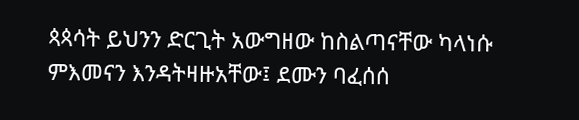ጳጳሳት ይህንን ድርጊት አውግዘው ከስልጣናቸው ካላነሱ ምእመናን እንዳትዛዙአቸው፤ ደሙን ባፈሰሰ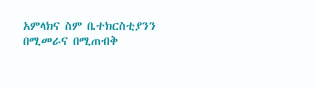አምላክና ስም ቤተክርስቲያንን በሚመራና በሚጠብቅ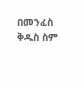በመንፈስ ቅዱስ ስም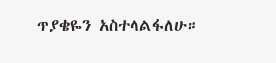ጥያቄዬን አስተላልፋለሁ።